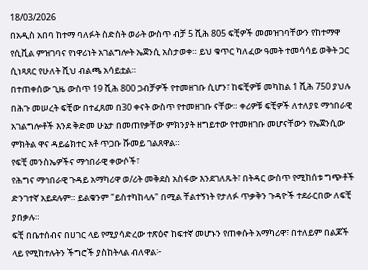18/03/2026
በአዲስ አበባ ከተማ ባለፉት ስድስት ወራት ውስጥ ብቻ 5 ሺሕ 805 ፍቺዎች መመዝገባቸውን የከተማዋ የሲቪል ምዝገባና የነዋሪነት አገልግሎት ኤጀንሲ አስታወቀ። ይህ ቁጥር ካለፈው ዓመት ተመሳሳይ ወቅት ጋር ሲነጻጸር የሁለት ሺህ ብልጫ አሳይቷል።
በተጠቀሰው ጊዜ ውስጥ 19 ሺሕ 800 ጋብቻዎች የተመዘገቡ ሲሆን፣ ከፍቺዎቹ መካከል 1 ሺሕ 750 ያህሉ በሕጉ መሠረት ፍቺው በተፈጸመ በ30 ቀናት ውስጥ የተመዘገቡ ናቸው። ቀሪዎቹ ፍቺዎች ለተለያዩ ማኅበራዊ አገልግሎቶች እንደ ቅድመ ሁኔታ በመጠየቃቸው ምክንያት ዘግይተው የተመዘገቡ መሆናቸውን የኤጀንሲው ምክትል ዋና ዳይሬክተር አቶ ጥጋቡ ሹመይ ገልጸዋል።
የፍቺ መንስኤዎችና ማኅበራዊ ቀውሶች፣
የሕግና ማኅበራዊ ጉዳይ አማካሪዋ ወ/ሪት መቅደስ አስፋው እንደገለጹት፣ በትዳር ውስጥ የሚከሰቱ ግጭቶች ድንገተኛ አይደሉም። ይልቁንም "ይስተካከላሉ" በሚል ቸልተኝነት የታለፉ ጥቃቅን ጉዳዮች ተደራርበው ለፍቺ ያበቃሉ።
ፍቺ በቤተሰብና በሀገር ላይ የሚያሳድረው ተጽዕኖ ከፍተኛ መሆኑን የጠቀሱት አማካሪዋ፣ በተለይም በልጆች ላይ የሚከተሉትን ችግሮች ያስከትላል ብለዋል፦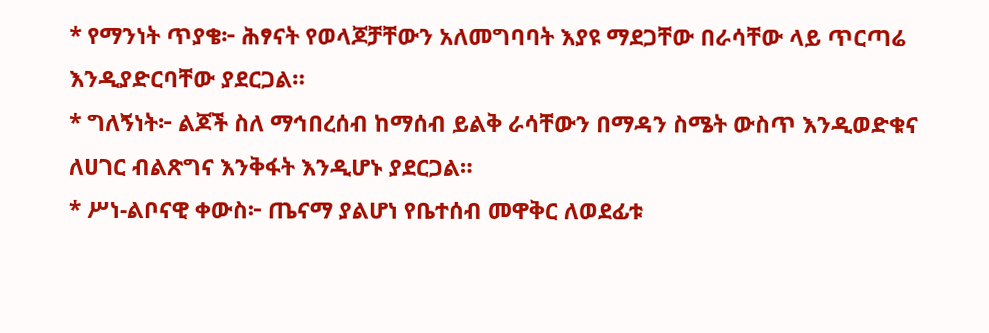* የማንነት ጥያቄ፦ ሕፃናት የወላጆቻቸውን አለመግባባት እያዩ ማደጋቸው በራሳቸው ላይ ጥርጣሬ እንዲያድርባቸው ያደርጋል።
* ግለኝነት፦ ልጆች ስለ ማኅበረሰብ ከማሰብ ይልቅ ራሳቸውን በማዳን ስሜት ውስጥ እንዲወድቁና ለሀገር ብልጽግና እንቅፋት እንዲሆኑ ያደርጋል።
* ሥነ-ልቦናዊ ቀውስ፦ ጤናማ ያልሆነ የቤተሰብ መዋቅር ለወደፊቱ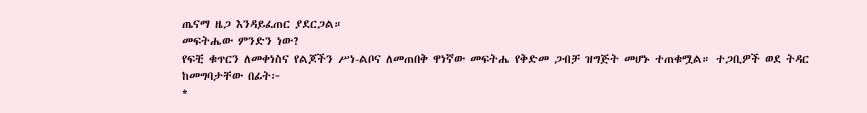ጤናማ ዜጋ እንዳይፈጠር ያደርጋል።
መፍትሔው ምንድን ነው?
የፍቺ ቁጥርን ለመቀነስና የልጆችን ሥነ-ልቦና ለመጠበቅ ዋነኛው መፍትሔ የቅድመ ጋብቻ ዝግጅት መሆኑ ተጠቁሟል። ተጋቢዎች ወደ ትዳር ከመግባታቸው በፊት፦
*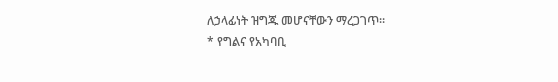ለኃላፊነት ዝግጁ መሆናቸውን ማረጋገጥ።
* የግልና የአካባቢ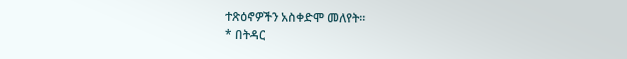ተጽዕኖዎችን አስቀድሞ መለየት።
* በትዳር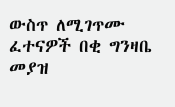ውስጥ ለሚገጥሙ ፈተናዎች በቂ ግንዛቤ መያዝ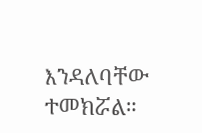እንዳለባቸው ተመክሯል።